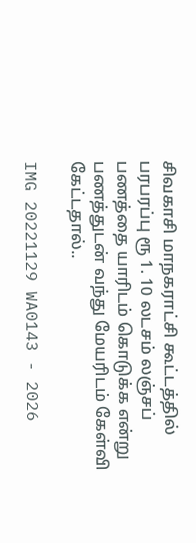சிவகாசி மாநகராட்சி கூட்டத்தில் பரபரப்பு ரூ 1. 10 லடசம் லஞ்சப் பணத்தை யாரிடம் கொடுக்க என்று பணத்துடன் வந்து மேயரிடம் கேள்வி கேட்டதால்..

IMG 20221129 WA0143 - 2026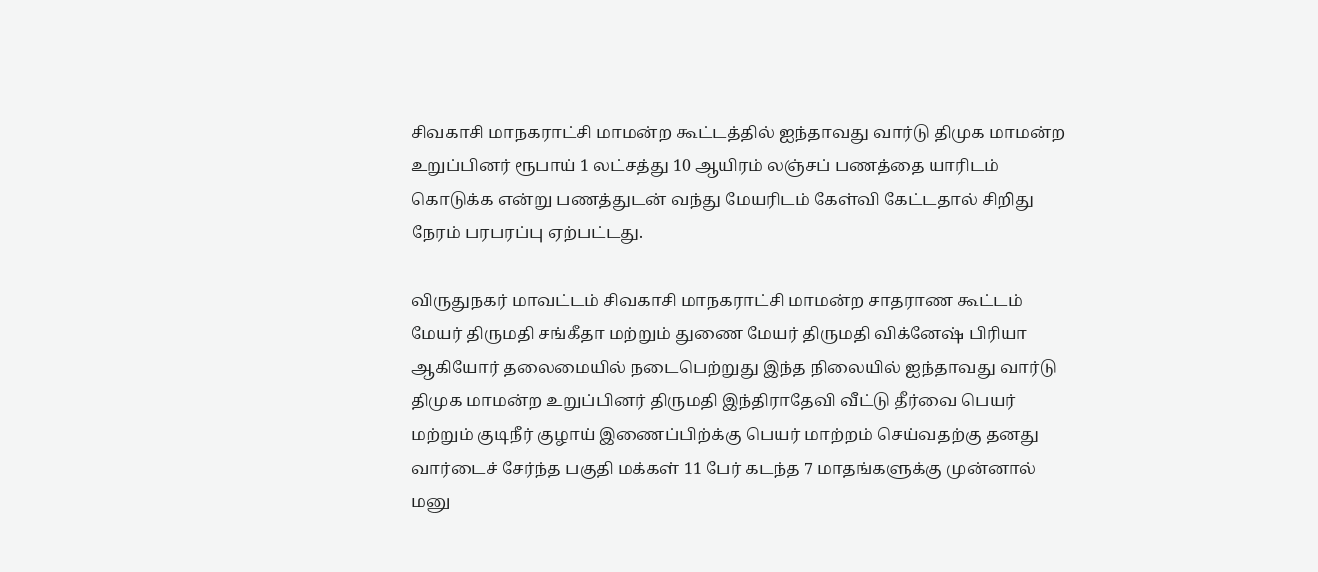சிவகாசி மாநகராட்சி மாமன்ற கூட்டத்தில் ஐந்தாவது வார்டு திமுக மாமன்ற உறுப்பினர் ரூபாய் 1 லட்சத்து 10 ஆயிரம் லஞ்சப் பணத்தை யாரிடம் கொடுக்க என்று பணத்துடன் வந்து மேயரிடம் கேள்வி கேட்டதால் சிறிது நேரம் பரபரப்பு ஏற்பட்டது.

விருதுநகர் மாவட்டம் சிவகாசி மாநகராட்சி மாமன்ற சாதராண கூட்டம் மேயர் திருமதி சங்கீதா மற்றும் துணை மேயர் திருமதி விக்னேஷ் பிரியா ஆகியோர் தலைமையில் நடைபெற்றுது இந்த நிலையில் ஐந்தாவது வார்டு திமுக மாமன்ற உறுப்பினர் திருமதி இந்திராதேவி வீட்டு தீர்வை பெயர் மற்றும் குடிநீர் குழாய் இணைப்பிற்க்கு பெயர் மாற்றம் செய்வதற்கு தனது வார்டைச் சேர்ந்த பகுதி மக்கள் 11 பேர் கடந்த 7 மாதங்களுக்கு முன்னால் மனு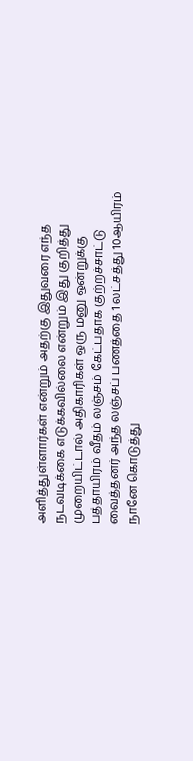அளித்துள்ளார்கள் என்றும் அதற்கு இதுவரை எந்த நடவடிக்கை எடுக்கவில்லை என்றும் இது குறித்து முறையிட்டால் அதிகாரிகள் ஒரு மனு ஒன்றுக்கு பத்தாயிரம் வீதம் லஞ்சம் கேட்பதாக குற்றச்சாட்டு வைத்தனர் அந்த லஞ்சப் பணத்தை 1 லட்சத்து 10ஆயிரம் நானே கொடுத்து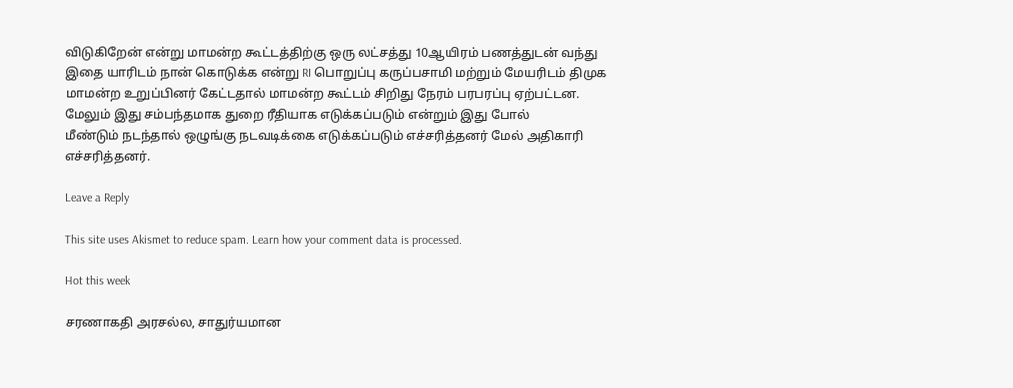விடுகிறேன் என்று மாமன்ற கூட்டத்திற்கு ஒரு லட்சத்து 10ஆயிரம் பணத்துடன் வந்து இதை யாரிடம் நான் கொடுக்க என்று RI பொறுப்பு கருப்பசாமி மற்றும் மேயரிடம் திமுக மாமன்ற உறுப்பினர் கேட்டதால் மாமன்ற கூட்டம் சிறிது நேரம் பரபரப்பு ஏற்பட்டன. மேலும் இது சம்பந்தமாக துறை ரீதியாக எடுக்கப்படும் என்றும் இது போல்
மீண்டும் நடந்தால் ஒழுங்கு நடவடிக்கை எடுக்கப்படும் எச்சரித்தனர் மேல் அதிகாரி எச்சரித்தனர்.

Leave a Reply

This site uses Akismet to reduce spam. Learn how your comment data is processed.

Hot this week

சரணாகதி அரசல்ல, சாதுர்யமான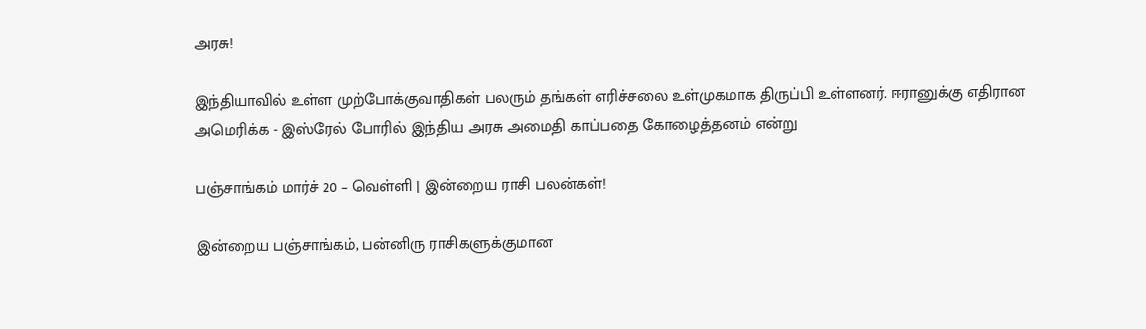அரசு!

இந்தியாவில் உள்ள முற்போக்குவாதிகள் பலரும் தங்கள் எரிச்சலை உள்முகமாக திருப்பி உள்ளனர். ஈரானுக்கு எதிரான அமெரிக்க - இஸ்ரேல் போரில் இந்திய அரசு அமைதி காப்பதை கோழைத்தனம் என்று

பஞ்சாங்கம் மார்ச் 20 – வெள்ளி | இன்றைய ராசி பலன்கள்!

இன்றைய பஞ்சாங்கம், பன்னிரு ராசிகளுக்குமான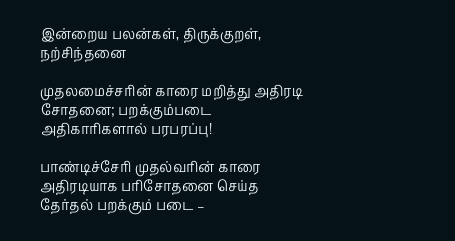இன்றைய பலன்கள், திருக்குறள், நற்சிந்தனை

முதலமைச்சரின் காரை மறித்து அதிரடி சோதனை; பறக்கும்படை அதிகாரிகளால் பரபரப்பு!

பாண்டிச்சேரி முதல்வரின் காரை அதிரடியாக பரிசோதனை செய்த தேர்தல் பறக்கும் படை –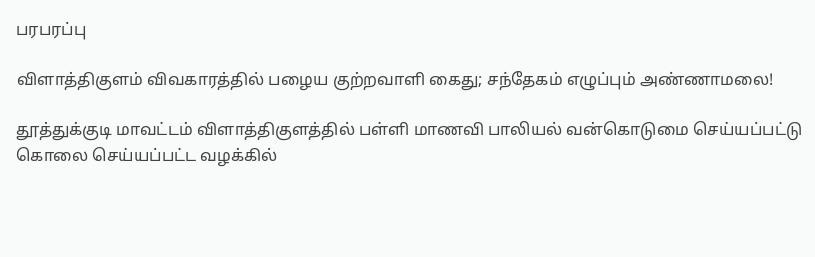பரபரப்பு

விளாத்திகுளம் விவகாரத்தில் பழைய குற்றவாளி கைது; சந்தேகம் எழுப்பும் அண்ணாமலை!

தூத்துக்குடி மாவட்டம் விளாத்திகுளத்தில் பள்ளி மாணவி பாலியல் வன்கொடுமை செய்யப்பட்டு கொலை செய்யப்பட்ட வழக்கில்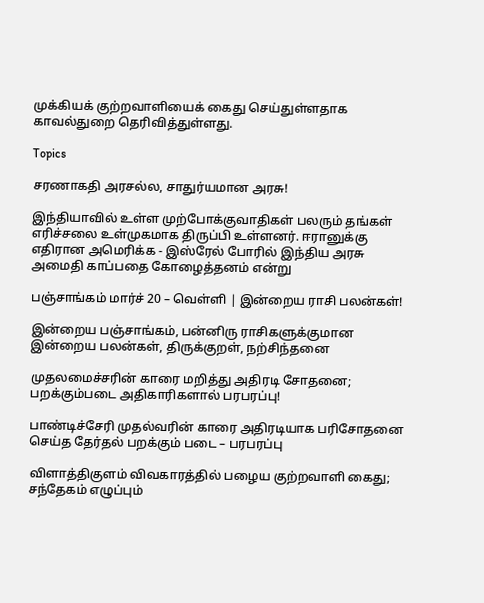முக்கியக் குற்றவாளியைக் கைது செய்துள்ளதாக காவல்துறை தெரிவித்துள்ளது.

Topics

சரணாகதி அரசல்ல, சாதுர்யமான அரசு!

இந்தியாவில் உள்ள முற்போக்குவாதிகள் பலரும் தங்கள் எரிச்சலை உள்முகமாக திருப்பி உள்ளனர். ஈரானுக்கு எதிரான அமெரிக்க - இஸ்ரேல் போரில் இந்திய அரசு அமைதி காப்பதை கோழைத்தனம் என்று

பஞ்சாங்கம் மார்ச் 20 – வெள்ளி | இன்றைய ராசி பலன்கள்!

இன்றைய பஞ்சாங்கம், பன்னிரு ராசிகளுக்குமான இன்றைய பலன்கள், திருக்குறள், நற்சிந்தனை

முதலமைச்சரின் காரை மறித்து அதிரடி சோதனை; பறக்கும்படை அதிகாரிகளால் பரபரப்பு!

பாண்டிச்சேரி முதல்வரின் காரை அதிரடியாக பரிசோதனை செய்த தேர்தல் பறக்கும் படை – பரபரப்பு

விளாத்திகுளம் விவகாரத்தில் பழைய குற்றவாளி கைது; சந்தேகம் எழுப்பும்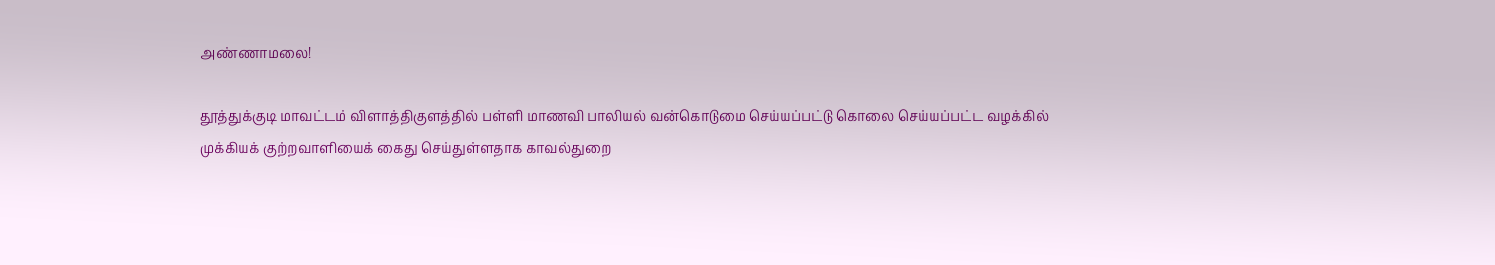அண்ணாமலை!

தூத்துக்குடி மாவட்டம் விளாத்திகுளத்தில் பள்ளி மாணவி பாலியல் வன்கொடுமை செய்யப்பட்டு கொலை செய்யப்பட்ட வழக்கில் முக்கியக் குற்றவாளியைக் கைது செய்துள்ளதாக காவல்துறை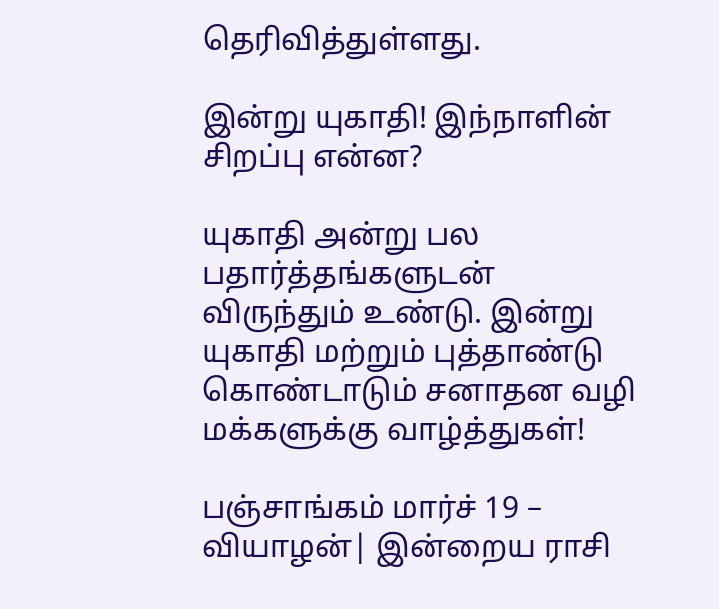தெரிவித்துள்ளது.

இன்று யுகாதி! இந்நாளின் சிறப்பு என்ன?

யுகாதி அன்று பல பதார்த்தங்களுடன் விருந்தும் உண்டு. இன்று யுகாதி மற்றும் புத்தாண்டு கொண்டாடும் சனாதன வழி மக்களுக்கு வாழ்த்துகள்!

பஞ்சாங்கம் மார்ச் 19 – வியாழன்| இன்றைய ராசி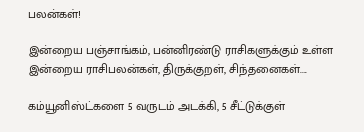பலன்கள்!

இன்றைய பஞ்சாங்கம், பன்னிரண்டு ராசிகளுக்கும் உள்ள இன்றைய ராசிபலன்கள், திருக்குறள், சிந்தனைகள்....

கம்யூனிஸ்ட்களை 5 வருடம் அடக்கி, 5 சீட்டுக்குள்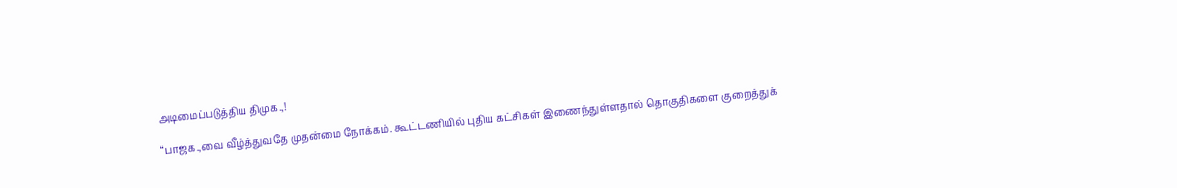அடிமைப்படுத்திய திமுக.,!

“பாஜக.,வை வீழ்த்துவதே முதன்மை நோக்கம். கூட்டணியில் புதிய கட்சிகள் இணைந்துள்ளதால் தொகுதிகளை குறைத்துக்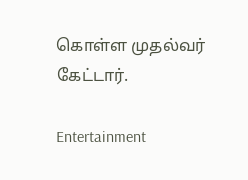கொள்ள முதல்வர் கேட்டார்.

Entertainment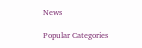News

Popular Categories